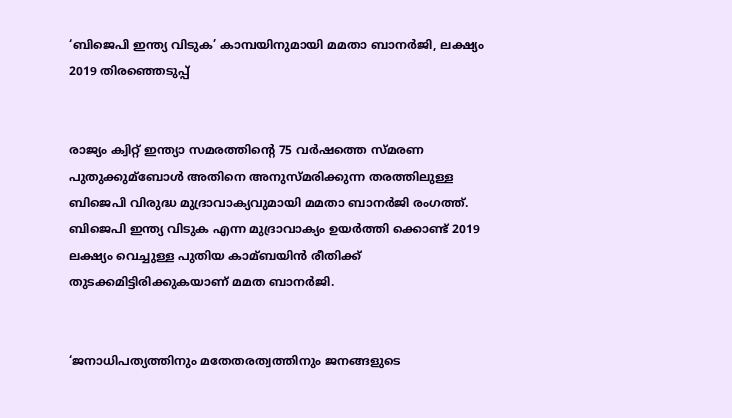‘ബിജെപി ഇന്ത്യ വിടുക’ കാമ്പയിനുമായി മമതാ ബാനര്‍ജി, ലക്ഷ്യം 2019 തിരഞ്ഞെടുപ്പ്


രാജ്യം ക്വിറ്റ് ഇന്ത്യാ സമരത്തിന്റെ 75 വര്‍ഷത്തെ സ്മരണ പുതുക്കുമ്ബോള്‍ അതിനെ അനുസ്മരിക്കുന്ന തരത്തിലുള്ള ബിജെപി വിരുദ്ധ മുദ്രാവാക്യവുമായി മമതാ ബാനര്‍ജി രംഗത്ത്. ബിജെപി ഇന്ത്യ വിടുക എന്ന മുദ്രാവാക്യം ഉയര്‍ത്തി ക്കൊണ്ട് 2019 ലക്ഷ്യം വെച്ചുള്ള പുതിയ കാമ്ബയിന്‍ രീതിക്ക് തുടക്കമിട്ടിരിക്കുകയാണ് മമത ബാനര്‍ജി.


‘ജനാധിപത്യത്തിനും മതേതരത്വത്തിനും ജനങ്ങളുടെ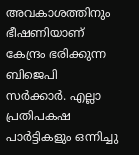അവകാശത്തിനും ഭീഷണിയാണ് കേന്ദ്രം ഭരിക്കുന്ന ബിജെപി സര്‍ക്കാര്‍. എല്ലാ പ്രതിപകഷ പാര്‍ട്ടികളും ഒന്നിച്ചു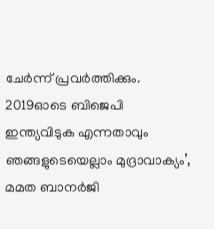ചേര്‍ന്ന് പ്രവര്‍ത്തിക്കും. 2019ഓടെ ബിജെപി ഇന്ത്യവിടുക എന്നതാവും ഞങ്ങളുടെയെല്ലാം മുദ്രാവാക്യം’, മമത ബാനര്‍ജി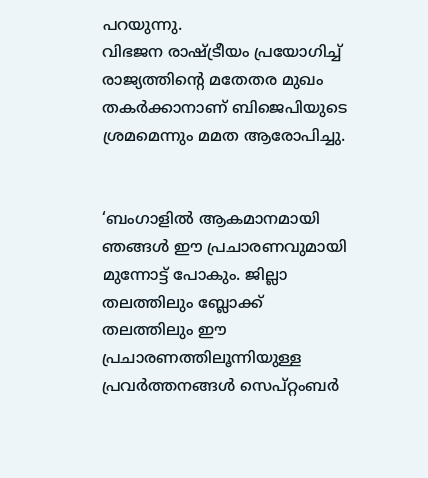പറയുന്നു.
വിഭജന രാഷ്ട്രീയം പ്രയോഗിച്ച്‌ രാജ്യത്തിന്റെ മതേതര മുഖം തകര്‍ക്കാനാണ് ബിജെപിയുടെ ശ്രമമെന്നും മമത ആരോപിച്ചു.


‘ബംഗാളില്‍ ആകമാനമായി ഞങ്ങള്‍ ഈ പ്രചാരണവുമായി മുന്നോട്ട് പോകും. ജില്ലാ തലത്തിലും ബ്ലോക്ക് തലത്തിലും ഈ പ്രചാരണത്തിലൂന്നിയുള്ള പ്രവര്‍ത്തനങ്ങള്‍ സെപ്റ്റംബര്‍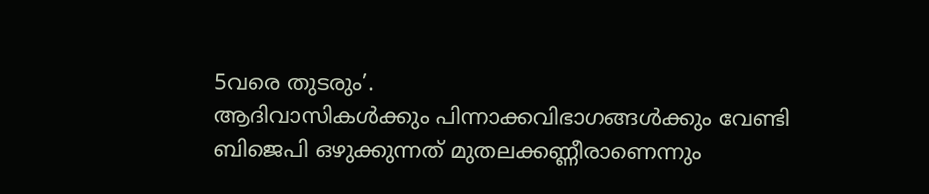5വരെ തുടരും’.
ആദിവാസികള്‍ക്കും പിന്നാക്കവിഭാഗങ്ങള്‍ക്കും വേണ്ടി ബിജെപി ഒഴുക്കുന്നത് മുതലക്കണ്ണീരാണെന്നും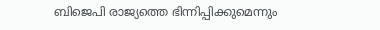ബിജെപി രാജ്യത്തെ ഭിന്നിപ്പിക്കുമെന്നും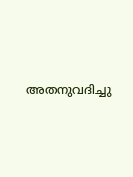അതനുവദിച്ചു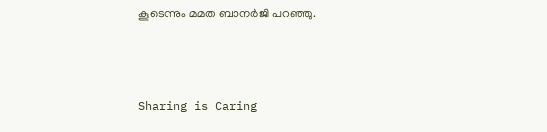കൂടെന്നും മമത ബാനര്‍ജി പറഞ്ഞു.



Sharing is Caring